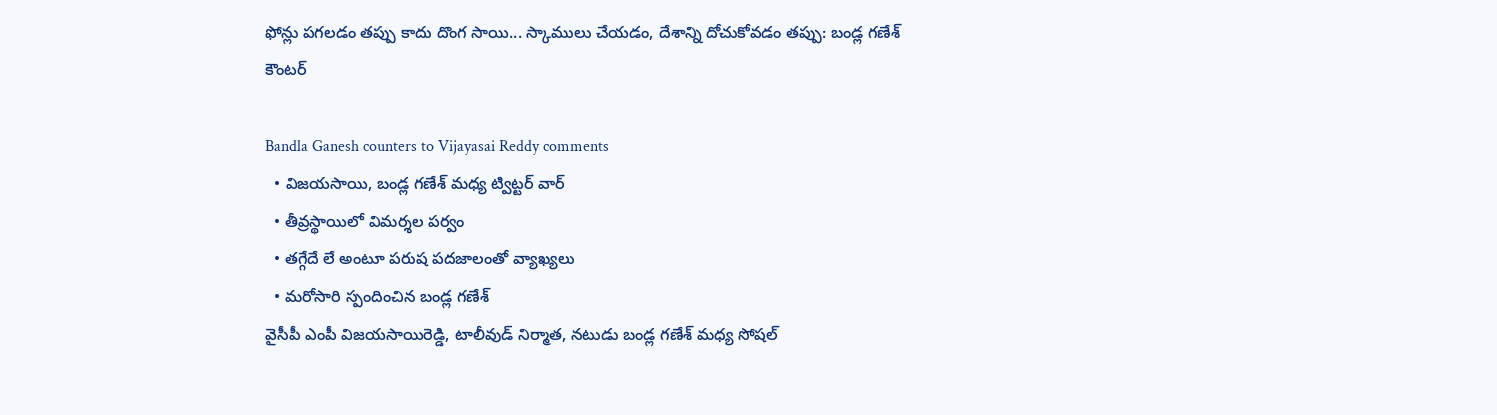ఫోన్లు పగలడం తప్పు కాదు దొంగ సాయి... స్కాములు చేయడం, దేశాన్ని దోచుకోవడం తప్పు: బండ్ల గణేశ్ కౌంటర్

Bandla Ganesh counters to Vijayasai Reddy comments
  • విజయసాయి, బండ్ల గణేశ్ మధ్య ట్విట్టర్ వార్
  • తీవ్రస్థాయిలో విమర్శల పర్వం
  • తగ్గేదే లే అంటూ పరుష పదజాలంతో వ్యాఖ్యలు
  • మరోసారి స్పందించిన బండ్ల గణేశ్
వైసీపీ ఎంపీ విజయసాయిరెడ్డి, టాలీవుడ్ నిర్మాత, నటుడు బండ్ల గణేశ్ మధ్య సోషల్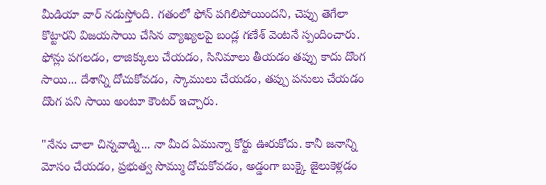మీడియా వార్ నడుస్తోంది. గతంలో ఫోన్ పగిలిపోయిందని, చెప్పు తెగేలా కొట్టారని విజయసాయి చేసిన వ్యాఖ్యలపై బండ్ల గణేశ్ వెంటనే స్పందించారు. ఫోన్లు పగలడం, లాజిక్కులు చేయడం, సినిమాలు తీయడం తప్పు కాదు దొంగ సాయి... దేశాన్ని దోచుకోవడం, స్కాములు చేయడం, తప్పు పనులు చేయడం దొంగ పని సాయి అంటూ కౌంటర్ ఇచ్చారు.

"నేను చాలా చిన్నవాడ్ని... నా మీద ఏమున్నా కోర్టు ఊరుకోదు. కానీ జనాన్ని మోసం చేయడం, ప్రభుత్వ సొమ్ము దోచుకోవడం, అడ్డంగా బుక్కై జైలుకెళ్లడం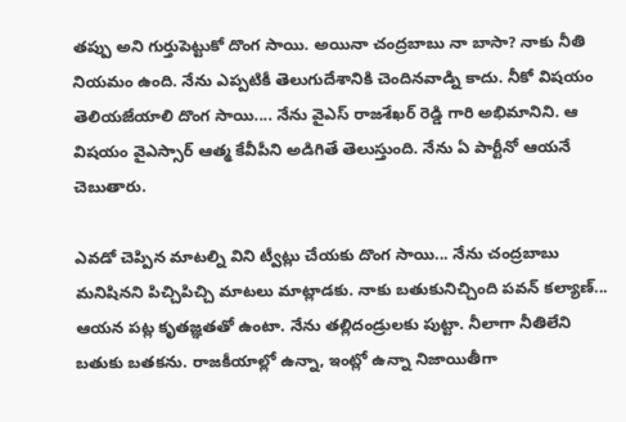తప్పు అని గుర్తుపెట్టుకో దొంగ సాయి. అయినా చంద్రబాబు నా బాసా? నాకు నీతి నియమం ఉంది. నేను ఎప్పటికీ తెలుగుదేశానికి చెందినవాడ్ని కాదు. నీకో విషయం తెలియజేయాలి దొంగ సాయి.... నేను వైఎస్ రాజశేఖర్ రెడ్డి గారి అభిమానిని. ఆ విషయం వైఎస్సార్ ఆత్మ కేవీపీని అడిగితే తెలుస్తుంది. నేను ఏ పార్టీనో ఆయనే చెబుతారు.

ఎవడో చెప్పిన మాటల్ని విని ట్వీట్లు చేయకు దొంగ సాయి... నేను చంద్రబాబు మనిషినని పిచ్చిపిచ్చి మాటలు మాట్లాడకు. నాకు బతుకునిచ్చింది పవన్ కల్యాణ్... ఆయన పట్ల కృతజ్ఞతతో ఉంటా. నేను తల్లిదండ్రులకు పుట్టా. నీలాగా నీతిలేని బతుకు బతకను. రాజకీయాల్లో ఉన్నా, ఇంట్లో ఉన్నా నిజాయితీగా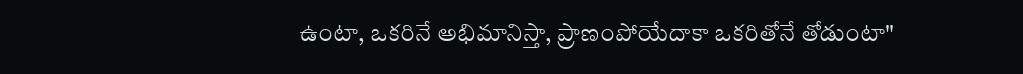ఉంటా, ఒకరినే అభిమానిస్తా, ప్రాణంపోయేదాకా ఒకరితోనే తోడుంటా"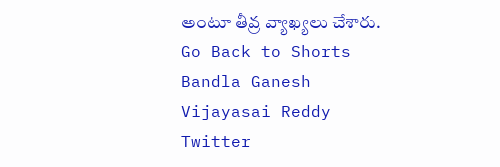అంటూ తీవ్ర వ్యాఖ్యలు చేశారు.
Go Back to Shorts
Bandla Ganesh
Vijayasai Reddy
Twitter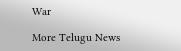War

More Telugu News